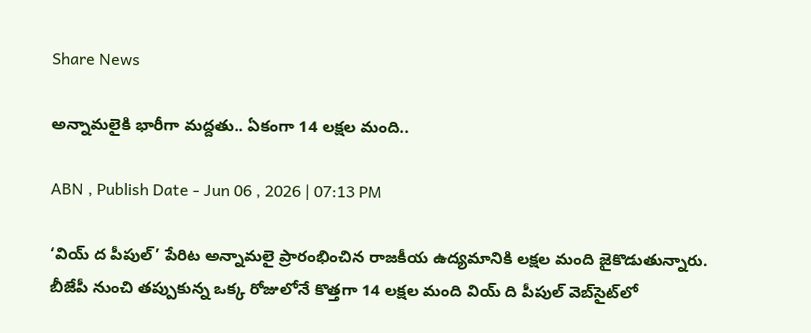Share News

అన్నామలైకి భారీగా మద్దతు.. ఏకంగా 14 లక్షల మంది..

ABN , Publish Date - Jun 06 , 2026 | 07:13 PM

‘వియ్ ద పీపుల్’ పేరిట అన్నామలై ప్రారంభించిన రాజకీయ ఉద్యమానికి లక్షల మంది జైకొడుతున్నారు. బీజేపీ నుంచి తప్పుకున్న ఒక్క రోజులోనే కొత్తగా 14 లక్షల మంది వియ్ ది పీపుల్ వెబ్‌సై‌ట్‌లో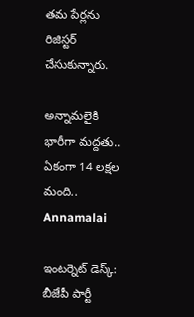తమ పేర్లను రిజిస్టర్ చేసుకున్నారు.

అన్నామలైకి భారీగా మద్దతు.. ఏకంగా 14 లక్షల మంది..
Annamalai

ఇంటర్నెట్ డెస్క్: బీజేపీ పార్టీ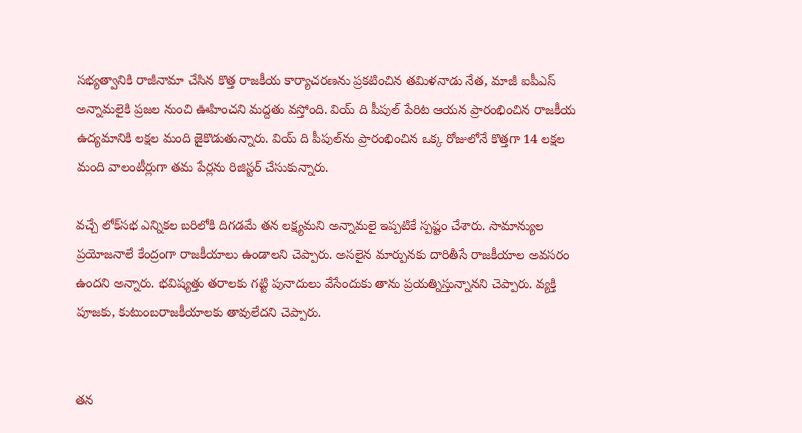సభ్యత్వానికి రాజీనామా చేసిన కొత్త రాజకీయ కార్యాచరణను ప్రకటించిన తమిళనాడు నేత, మాజీ ఐపీఎస్ అన్నామలైకి ప్రజల నుంచి ఊహించని మద్దతు వస్తోంది. వియ్ ది పీపుల్ పేరిట ఆయన ప్రారంభించిన రాజకీయ ఉద్యమానికి లక్షల మంది జైకొడుతున్నారు. వియ్ ది పీపుల్‌ను ప్రారంభించిన ఒక్క రోజులోనే కొత్తగా 14 లక్షల మంది వాలంటీర్లుగా తమ పేర్లను రిజిస్టర్ చేసుకున్నారు.

వచ్చే లోక్‌సభ ఎన్నికల బరిలోకి దిగడమే తన లక్ష్యమని అన్నామలై ఇప్పటికే స్పష్టం చేశారు. సామాన్యుల ప్రయోజనాలే కేంద్రంగా రాజకీయాలు ఉండాలని చెప్పారు. అసలైన మార్పునకు దారితీసే రాజకీయాల అవసరం ఉందని అన్నారు. భవిష్యత్తు తరాలకు గట్టి పునాదులు వేసేందుకు తాను ప్రయత్నిస్తున్నానని చెప్పారు. వ్యక్తి పూజకు, కుటుంబరాజకీయాలకు తావులేదని చెప్పారు.


తన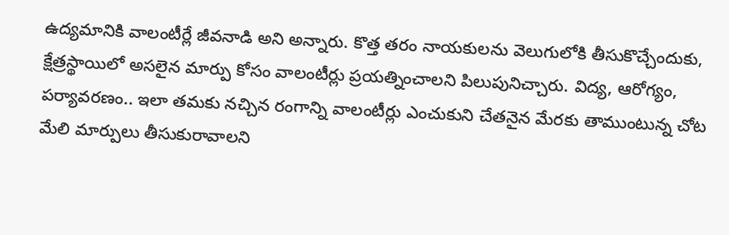ఉద్యమానికి వాలంటీర్లే జీవనాడి అని అన్నారు. కొత్త తరం నాయకులను వెలుగులోకి తీసుకొచ్చేందుకు, క్షేత్రస్థాయిలో అసలైన మార్పు కోసం వాలంటీర్లు ప్రయత్నించాలని పిలుపునిచ్చారు. విద్య, ఆరోగ్యం, పర్యావరణం.. ఇలా తమకు నచ్చిన రంగాన్ని వాలంటీర్లు ఎంచుకుని చేతనైన మేరకు తాముంటున్న చోట మేలి మార్పులు తీసుకురావాలని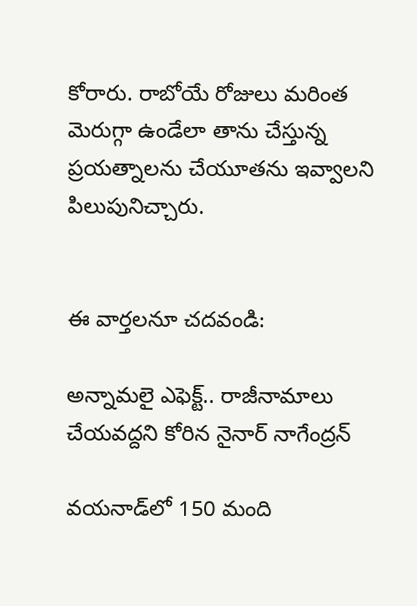కోరారు. రాబోయే రోజులు మరింత మెరుగ్గా ఉండేలా తాను చేస్తున్న ప్రయత్నాలను చేయూతను ఇవ్వాలని పిలుపునిచ్చారు.


ఈ వార్తలనూ చదవండి:

అన్నామలై ఎఫెక్ట్.. రాజీనామాలు చేయవద్దని కోరిన నైనార్ నాగేంద్రన్

వయనాడ్‌లో 150 మంది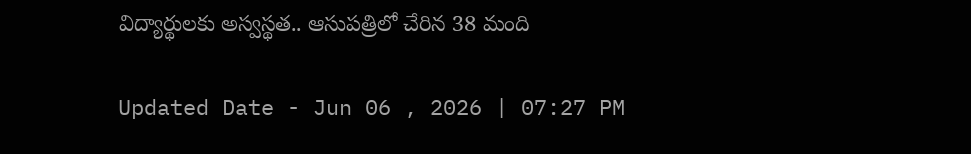విద్యార్థులకు అస్వస్థత.. ఆసుపత్రిలో చేరిన 38 మంది

Updated Date - Jun 06 , 2026 | 07:27 PM